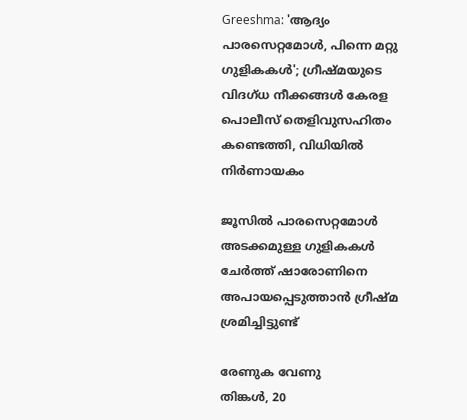Greeshma: 'ആദ്യം പാരസെറ്റമോള്‍, പിന്നെ മറ്റു ഗുളികകള്‍'; ഗ്രീഷ്മയുടെ വിദഗ്ധ നീക്കങ്ങള്‍ കേരള പൊലീസ് തെളിവുസഹിതം കണ്ടെത്തി, വിധിയില്‍ നിര്‍ണായകം

ജൂസില്‍ പാരസെറ്റമോള്‍ അടക്കമുള്ള ഗുളികകള്‍ ചേര്‍ത്ത് ഷാരോണിനെ അപായപ്പെടുത്താന്‍ ഗ്രീഷ്മ ശ്രമിച്ചിട്ടുണ്ട്

രേണുക വേണു
തിങ്കള്‍, 20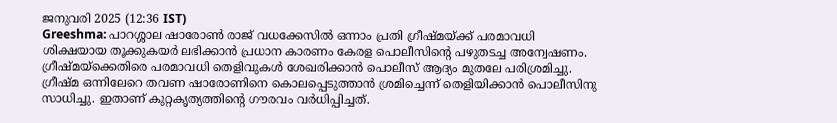ജനുവരി 2025 (12:36 IST)
Greeshma: പാറശ്ശാല ഷാരോണ്‍ രാജ് വധക്കേസില്‍ ഒന്നാം പ്രതി ഗ്രീഷ്മയ്ക്ക് പരമാവധി ശിക്ഷയായ തൂക്കുകയര്‍ ലഭിക്കാന്‍ പ്രധാന കാരണം കേരള പൊലീസിന്റെ പഴുതടച്ച അന്വേഷണം. ഗ്രീഷ്മയ്‌ക്കെതിരെ പരമാവധി തെളിവുകള്‍ ശേഖരിക്കാന്‍ പൊലീസ് ആദ്യം മുതലേ പരിശ്രമിച്ചു. ഗ്രീഷ്മ ഒന്നിലേറെ തവണ ഷാരോണിനെ കൊലപ്പെടുത്താന്‍ ശ്രമിച്ചെന്ന് തെളിയിക്കാന്‍ പൊലീസിനു സാധിച്ചു. ഇതാണ് കുറ്റകൃത്യത്തിന്റെ ഗൗരവം വര്‍ധിപ്പിച്ചത്.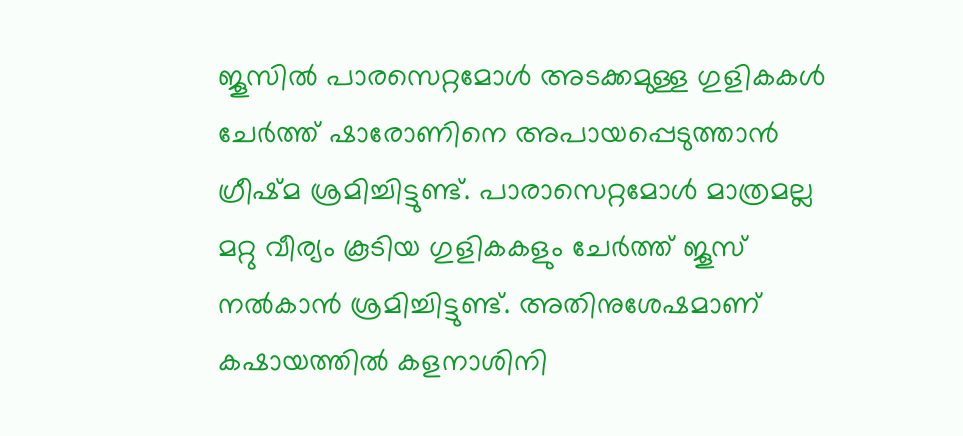ജൂസില്‍ പാരസെറ്റമോള്‍ അടക്കമുള്ള ഗുളികകള്‍ ചേര്‍ത്ത് ഷാരോണിനെ അപായപ്പെടുത്താന്‍ ഗ്രീഷ്മ ശ്രമിച്ചിട്ടുണ്ട്. പാരാസെറ്റമോള്‍ മാത്രമല്ല മറ്റു വീര്യം കൂടിയ ഗുളികകളും ചേര്‍ത്ത് ജൂസ് നല്‍കാന്‍ ശ്രമിച്ചിട്ടുണ്ട്. അതിനുശേഷമാണ് കഷായത്തില്‍ കളനാശിനി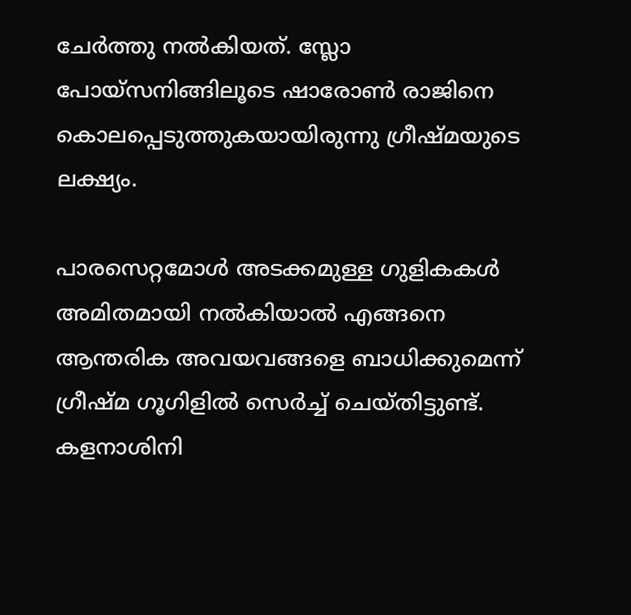ചേര്‍ത്തു നല്‍കിയത്. സ്ലോ പോയ്‌സനിങ്ങിലൂടെ ഷാരോണ്‍ രാജിനെ കൊലപ്പെടുത്തുകയായിരുന്നു ഗ്രീഷ്മയുടെ ലക്ഷ്യം.

പാരസെറ്റമോള്‍ അടക്കമുള്ള ഗുളികകള്‍ അമിതമായി നല്‍കിയാല്‍ എങ്ങനെ ആന്തരിക അവയവങ്ങളെ ബാധിക്കുമെന്ന് ഗ്രീഷ്മ ഗൂഗിളില്‍ സെര്‍ച്ച് ചെയ്തിട്ടുണ്ട്. കളനാശിനി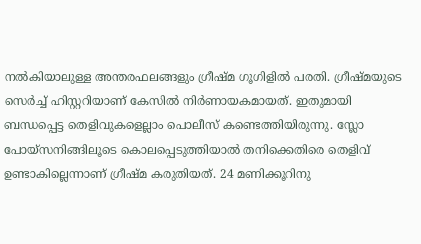നല്‍കിയാലുള്ള അന്തരഫലങ്ങളും ഗ്രീഷ്മ ഗൂഗിളില്‍ പരതി. ഗ്രീഷ്മയുടെ സെര്‍ച്ച് ഹിസ്റ്ററിയാണ് കേസില്‍ നിര്‍ണായകമായത്. ഇതുമായി ബന്ധപ്പെട്ട തെളിവുകളെല്ലാം പൊലീസ് കണ്ടെത്തിയിരുന്നു. സ്ലോ പോയ്‌സനിങ്ങിലൂടെ കൊലപ്പെടുത്തിയാല്‍ തനിക്കെതിരെ തെളിവ് ഉണ്ടാകില്ലെന്നാണ് ഗ്രീഷ്മ കരുതിയത്. 24 മണിക്കൂറിനു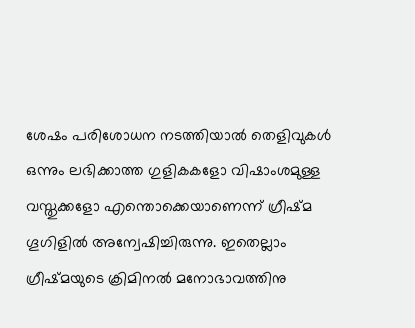ശേഷം പരിശോധന നടത്തിയാല്‍ തെളിവുകള്‍ ഒന്നും ലഭിക്കാത്ത ഗുളികകളോ വിഷാംശമുള്ള വസ്തുക്കളോ എന്തൊക്കെയാണെന്ന് ഗ്രീഷ്മ ഗൂഗിളില്‍ അന്വേഷിച്ചിരുന്നു. ഇതെല്ലാം ഗ്രീഷ്മയുടെ ക്രിമിനല്‍ മനോഭാവത്തിനു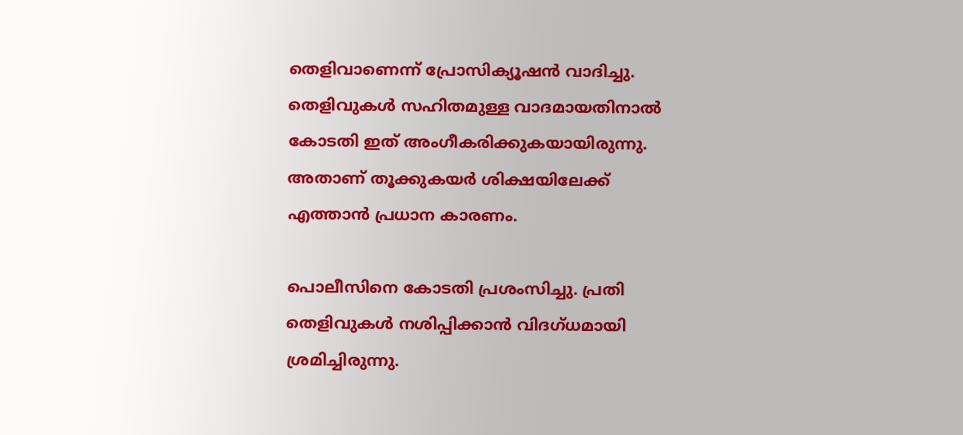തെളിവാണെന്ന് പ്രോസിക്യൂഷന്‍ വാദിച്ചു. തെളിവുകള്‍ സഹിതമുള്ള വാദമായതിനാല്‍ കോടതി ഇത് അംഗീകരിക്കുകയായിരുന്നു. അതാണ് തൂക്കുകയര്‍ ശിക്ഷയിലേക്ക് എത്താന്‍ പ്രധാന കാരണം.

പൊലീസിനെ കോടതി പ്രശംസിച്ചു. പ്രതി തെളിവുകള്‍ നശിപ്പിക്കാന്‍ വിദഗ്ധമായി ശ്രമിച്ചിരുന്നു.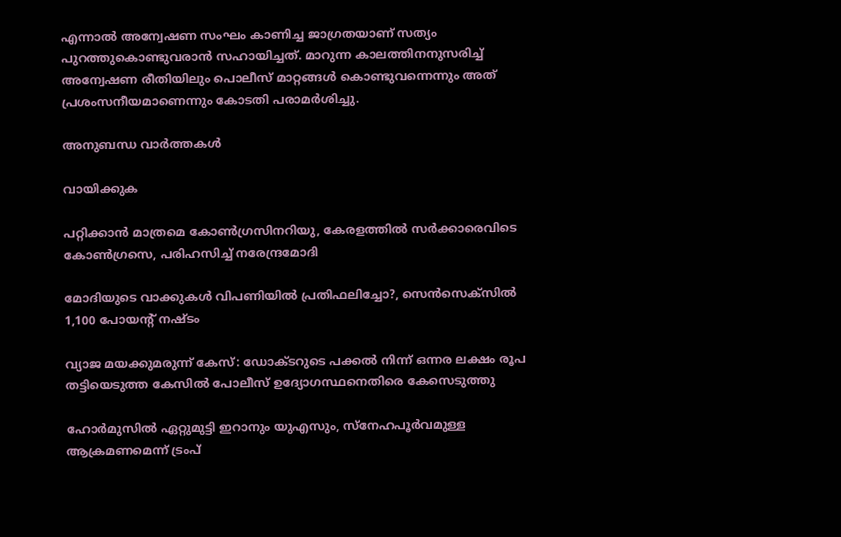എന്നാല്‍ അന്വേഷണ സംഘം കാണിച്ച ജാഗ്രതയാണ് സത്യം പുറത്തുകൊണ്ടുവരാന്‍ സഹായിച്ചത്. മാറുന്ന കാലത്തിനനുസരിച്ച് അന്വേഷണ രീതിയിലും പൊലീസ് മാറ്റങ്ങള്‍ കൊണ്ടുവന്നെന്നും അത് പ്രശംസനീയമാണെന്നും കോടതി പരാമര്‍ശിച്ചു.

അനുബന്ധ വാര്‍ത്തകള്‍

വായിക്കുക

പറ്റിക്കാൻ മാത്രമെ കോൺഗ്രസിനറിയു, കേരളത്തിൽ സർക്കാരെവിടെ കോൺഗ്രസെ, പരിഹസിച്ച് നരേന്ദ്രമോദി

മോദിയുടെ വാക്കുകള്‍ വിപണിയില്‍ പ്രതിഫലിച്ചോ?, സെന്‍സെക്‌സില്‍ 1,100 പോയന്റ് നഷ്ടം

വ്യാജ മയക്കുമരുന്ന് കേസ്: ഡോക്ടറുടെ പക്കല്‍ നിന്ന് ഒന്നര ലക്ഷം രൂപ തട്ടിയെടുത്ത കേസില്‍ പോലീസ് ഉദ്യോഗസ്ഥനെതിരെ കേസെടുത്തു

ഹോർമുസിൽ ഏറ്റുമുട്ടി ഇറാനും യുഎസും, സ്നേഹപൂർവമുള്ള ആക്രമണമെന്ന് ട്രംപ്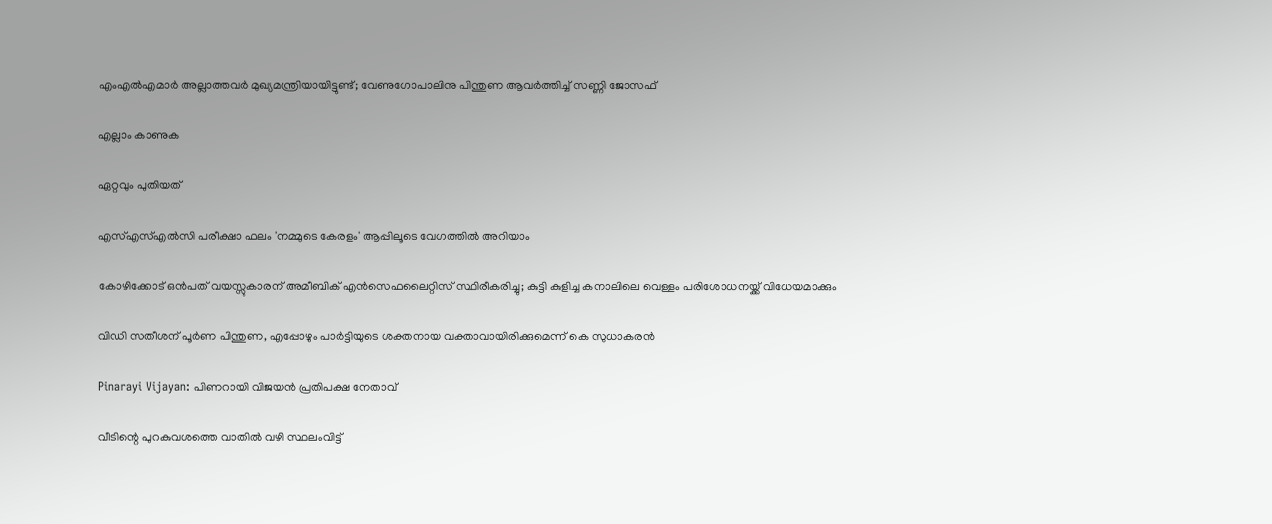എംഎൽഎമാർ അല്ലാത്തവർ മുഖ്യമന്ത്രിയായിട്ടുണ്ട്; വേണുഗോപാലിനു പിന്തുണ ആവർത്തിച്ച് സണ്ണി ജോസഫ്

എല്ലാം കാണുക

ഏറ്റവും പുതിയത്

എസ്എസ്എല്‍സി പരീക്ഷാ ഫലം 'നമ്മുടെ കേരളം' ആപ്പിലൂടെ വേഗത്തില്‍ അറിയാം

കോഴിക്കോട് ഒന്‍പത് വയസ്സുകാരന് അമീബിക് എന്‍സെഫലൈറ്റിസ് സ്ഥിരീകരിച്ചു; കുട്ടി കുളിച്ച കനാലിലെ വെള്ളം പരിശോധനയ്ക്ക് വിധേയമാക്കും

വിഡി സതീശന് പൂര്‍ണ പിന്തുണ, എപ്പോഴും പാര്‍ട്ടിയുടെ ശക്തനായ വക്താവായിരിക്കുമെന്ന് കെ സുധാകരന്‍

Pinarayi Vijayan: പിണറായി വിജയൻ പ്രതിപക്ഷ നേതാവ്

വീടിന്റെ പുറകുവശത്തെ വാതിൽ വഴി സ്ഥലംവിട്ട്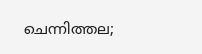ചെന്നിത്തല;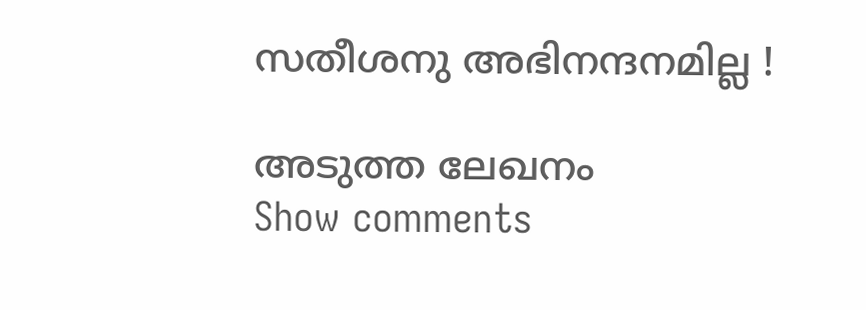സതീശനു അഭിനന്ദനമില്ല !

അടുത്ത ലേഖനം
Show comments